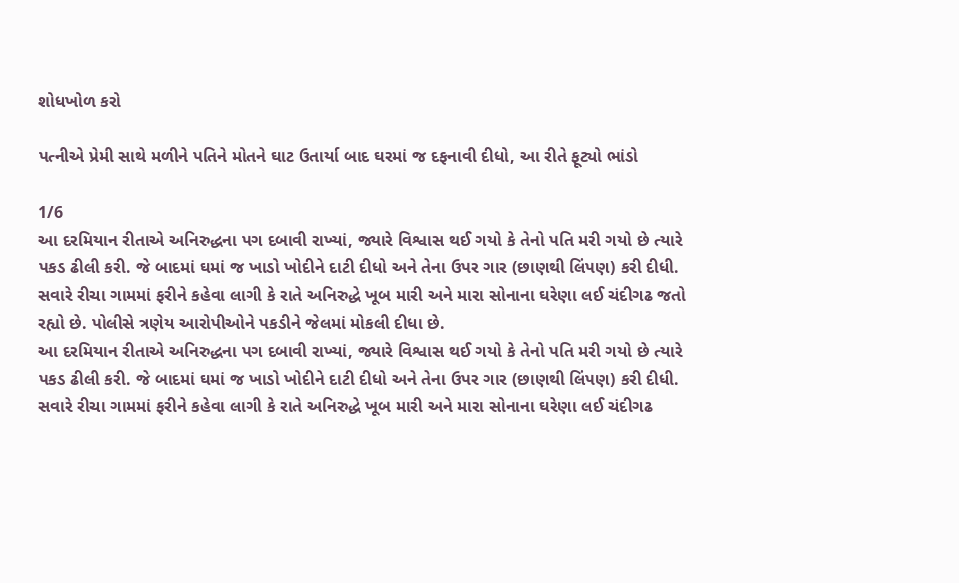શોધખોળ કરો

પત્નીએ પ્રેમી સાથે મળીને પતિને મોતને ઘાટ ઉતાર્યા બાદ ઘરમાં જ દફનાવી દીધો, આ રીતે ફૂટ્યો ભાંડો

1/6
આ દરમિયાન રીતાએ અનિરુદ્ધના પગ દબાવી રાખ્યાં, જ્યારે વિશ્વાસ થઈ ગયો કે તેનો પતિ મરી ગયો છે ત્યારે પકડ ઢીલી કરી. જે બાદમાં ઘમાં જ ખાડો ખોદીને દાટી દીધો અને તેના ઉપર ગાર (છાણથી લિંપણ) કરી દીધી. સવારે રીચા ગામમાં ફરીને કહેવા લાગી કે રાતે અનિરુદ્ધે ખૂબ મારી અને મારા સોનાના ઘરેણા લઈ ચંદીગઢ જતો રહ્યો છે. પોલીસે ત્રણેય આરોપીઓને પકડીને જેલમાં મોકલી દીધા છે.
આ દરમિયાન રીતાએ અનિરુદ્ધના પગ દબાવી રાખ્યાં, જ્યારે વિશ્વાસ થઈ ગયો કે તેનો પતિ મરી ગયો છે ત્યારે પકડ ઢીલી કરી. જે બાદમાં ઘમાં જ ખાડો ખોદીને દાટી દીધો અને તેના ઉપર ગાર (છાણથી લિંપણ) કરી દીધી. સવારે રીચા ગામમાં ફરીને કહેવા લાગી કે રાતે અનિરુદ્ધે ખૂબ મારી અને મારા સોનાના ઘરેણા લઈ ચંદીગઢ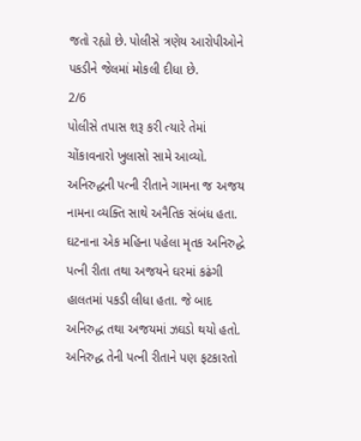જતો રહ્યો છે. પોલીસે ત્રણેય આરોપીઓને પકડીને જેલમાં મોકલી દીધા છે.
2/6
પોલીસે તપાસ શરૂ કરી ત્યારે તેમાં ચોંકાવનારો ખુલાસો સામે આવ્યો. અનિરુદ્ધની પત્ની રીતાને ગામના જ અજય નામના વ્યક્તિ સાથે અનૈતિક સંબંધ હતા. ઘટનાના એક મહિના પહેલા મૃતક અનિરુદ્ધે પત્ની રીતા તથા અજયને ઘરમાં કઢંગી હાલતમાં પકડી લીધા હતા. જે બાદ અનિરુદ્ધ તથા અજયમાં ઝઘડો થયો હતો. અનિરુદ્ધ તેની પત્ની રીતાને પણ ફટકારતો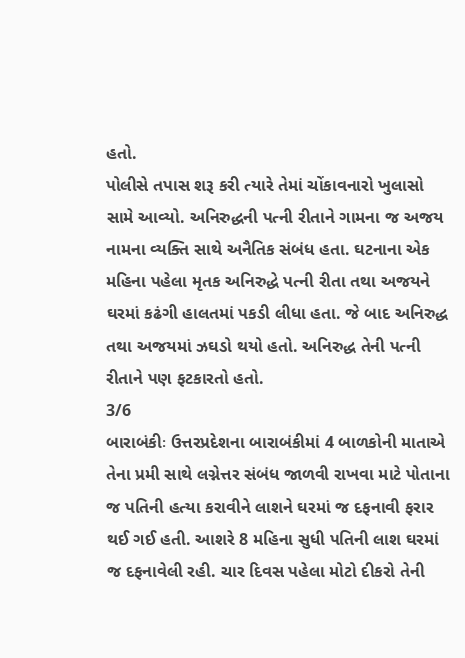હતો.
પોલીસે તપાસ શરૂ કરી ત્યારે તેમાં ચોંકાવનારો ખુલાસો સામે આવ્યો. અનિરુદ્ધની પત્ની રીતાને ગામના જ અજય નામના વ્યક્તિ સાથે અનૈતિક સંબંધ હતા. ઘટનાના એક મહિના પહેલા મૃતક અનિરુદ્ધે પત્ની રીતા તથા અજયને ઘરમાં કઢંગી હાલતમાં પકડી લીધા હતા. જે બાદ અનિરુદ્ધ તથા અજયમાં ઝઘડો થયો હતો. અનિરુદ્ધ તેની પત્ની રીતાને પણ ફટકારતો હતો.
3/6
બારાબંકીઃ ઉત્તરપ્રદેશના બારાબંકીમાં 4 બાળકોની માતાએ તેના પ્રમી સાથે લગ્નેત્તર સંબંધ જાળવી રાખવા માટે પોતાના જ પતિની હત્યા કરાવીને લાશને ઘરમાં જ દફનાવી ફરાર થઈ ગઈ હતી. આશરે 8 મહિના સુધી પતિની લાશ ઘરમાં જ દફનાવેલી રહી. ચાર દિવસ પહેલા મોટો દીકરો તેની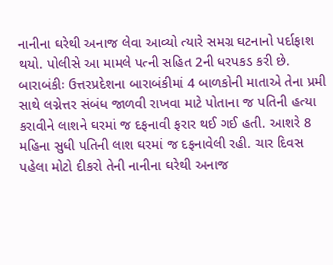નાનીના ઘરેથી અનાજ લેવા આવ્યો ત્યારે સમગ્ર ઘટનાનો પર્દાફાશ થયો. પોલીસે આ મામલે પત્ની સહિત 2ની ધરપકડ કરી છે.
બારાબંકીઃ ઉત્તરપ્રદેશના બારાબંકીમાં 4 બાળકોની માતાએ તેના પ્રમી સાથે લગ્નેત્તર સંબંધ જાળવી રાખવા માટે પોતાના જ પતિની હત્યા કરાવીને લાશને ઘરમાં જ દફનાવી ફરાર થઈ ગઈ હતી. આશરે 8 મહિના સુધી પતિની લાશ ઘરમાં જ દફનાવેલી રહી. ચાર દિવસ પહેલા મોટો દીકરો તેની નાનીના ઘરેથી અનાજ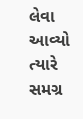લેવા આવ્યો ત્યારે સમગ્ર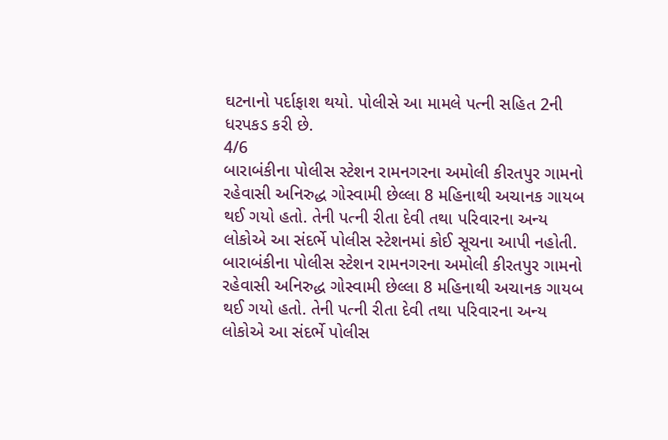ઘટનાનો પર્દાફાશ થયો. પોલીસે આ મામલે પત્ની સહિત 2ની ધરપકડ કરી છે.
4/6
બારાબંકીના પોલીસ સ્ટેશન રામનગરના અમોલી કીરતપુર ગામનો રહેવાસી અનિરુદ્ધ ગોસ્વામી છેલ્લા 8 મહિનાથી અચાનક ગાયબ થઈ ગયો હતો. તેની પત્ની રીતા દેવી તથા પરિવારના અન્ય લોકોએ આ સંદર્ભે પોલીસ સ્ટેશનમાં કોઈ સૂચના આપી નહોતી.
બારાબંકીના પોલીસ સ્ટેશન રામનગરના અમોલી કીરતપુર ગામનો રહેવાસી અનિરુદ્ધ ગોસ્વામી છેલ્લા 8 મહિનાથી અચાનક ગાયબ થઈ ગયો હતો. તેની પત્ની રીતા દેવી તથા પરિવારના અન્ય લોકોએ આ સંદર્ભે પોલીસ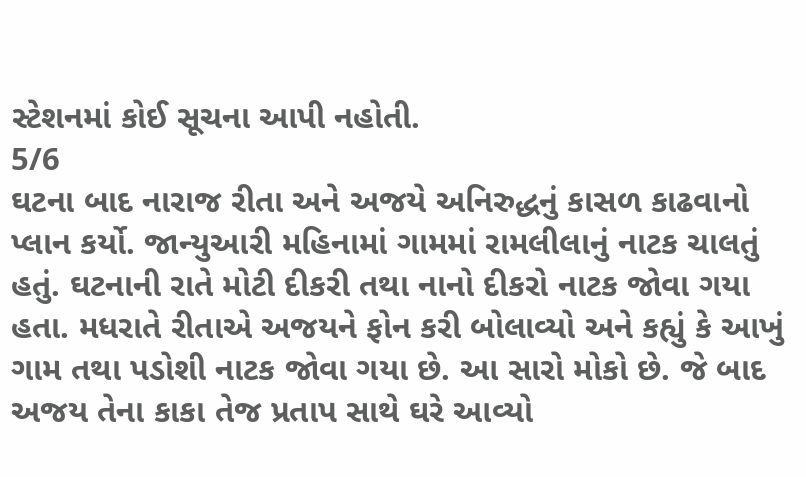સ્ટેશનમાં કોઈ સૂચના આપી નહોતી.
5/6
ઘટના બાદ નારાજ રીતા અને અજયે અનિરુદ્ધનું કાસળ કાઢવાનો પ્લાન કર્યો. જાન્યુઆરી મહિનામાં ગામમાં રામલીલાનું નાટક ચાલતું હતું. ઘટનાની રાતે મોટી દીકરી તથા નાનો દીકરો નાટક જોવા ગયા હતા. મધરાતે રીતાએ અજયને ફોન કરી બોલાવ્યો અને કહ્યું કે આખું ગામ તથા પડોશી નાટક જોવા ગયા છે. આ સારો મોકો છે. જે બાદ અજય તેના કાકા તેજ પ્રતાપ સાથે ઘરે આવ્યો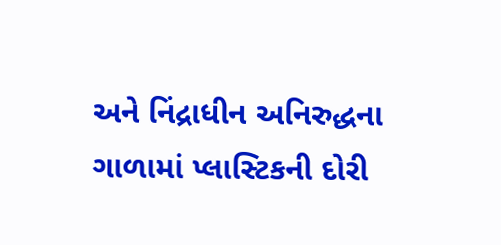અને નિંદ્રાધીન અનિરુદ્ધના ગાળામાં પ્લાસ્ટિકની દોરી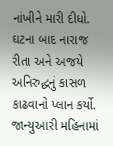નાંખીને મારી દીધો.
ઘટના બાદ નારાજ રીતા અને અજયે અનિરુદ્ધનું કાસળ કાઢવાનો પ્લાન કર્યો. જાન્યુઆરી મહિનામાં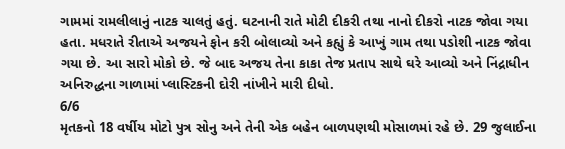ગામમાં રામલીલાનું નાટક ચાલતું હતું. ઘટનાની રાતે મોટી દીકરી તથા નાનો દીકરો નાટક જોવા ગયા હતા. મધરાતે રીતાએ અજયને ફોન કરી બોલાવ્યો અને કહ્યું કે આખું ગામ તથા પડોશી નાટક જોવા ગયા છે. આ સારો મોકો છે. જે બાદ અજય તેના કાકા તેજ પ્રતાપ સાથે ઘરે આવ્યો અને નિંદ્રાધીન અનિરુદ્ધના ગાળામાં પ્લાસ્ટિકની દોરી નાંખીને મારી દીધો.
6/6
મૃતકનો 18 વર્ષીય મોટો પુત્ર સોનુ અને તેની એક બહેન બાળપણથી મોસાળમાં રહે છે. 29 જુલાઈના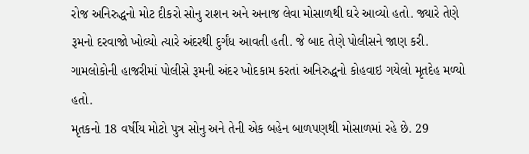રોજ અનિરુદ્ધનો મોટ દીકરો સોનુ રાશન અને અનાજ લેવા મોસાળથી ઘરે આવ્યો હતો. જ્યારે તેણે રૂમનો દરવાજો ખોલ્યો ત્યારે અંદરથી દુર્ગંધ આવતી હતી. જે બાદ તેણે પોલીસને જાણ કરી. ગામલોકોની હાજરીમાં પોલીસે રૂમની અંદર ખોદકામ કરતાં અનિરુદ્ધનો કોહવાઇ ગયેલો મૃતદેહ મળ્યો હતો.
મૃતકનો 18 વર્ષીય મોટો પુત્ર સોનુ અને તેની એક બહેન બાળપણથી મોસાળમાં રહે છે. 29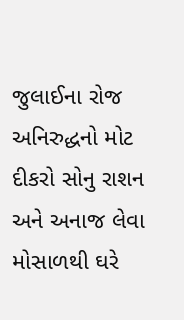જુલાઈના રોજ અનિરુદ્ધનો મોટ દીકરો સોનુ રાશન અને અનાજ લેવા મોસાળથી ઘરે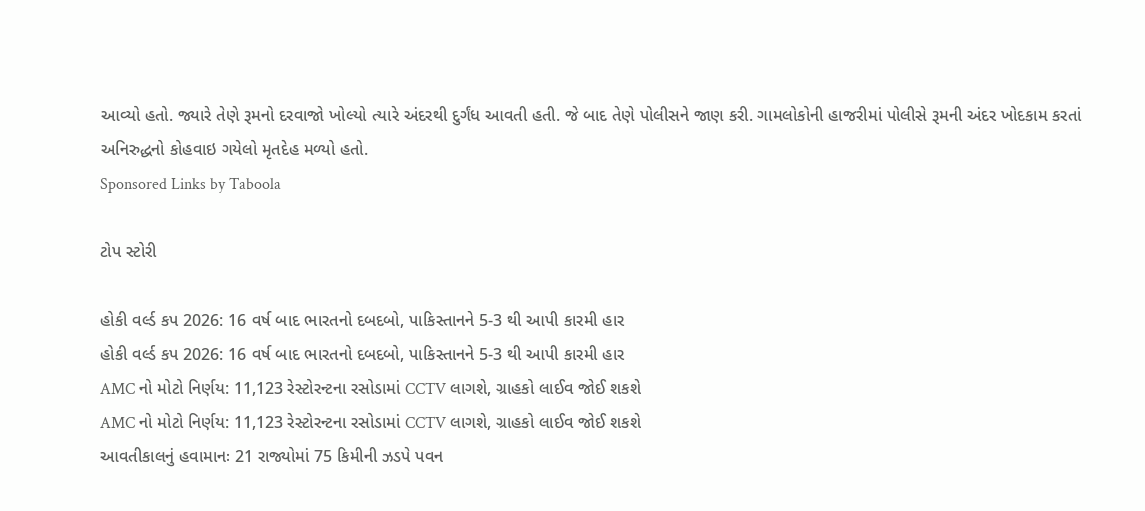આવ્યો હતો. જ્યારે તેણે રૂમનો દરવાજો ખોલ્યો ત્યારે અંદરથી દુર્ગંધ આવતી હતી. જે બાદ તેણે પોલીસને જાણ કરી. ગામલોકોની હાજરીમાં પોલીસે રૂમની અંદર ખોદકામ કરતાં અનિરુદ્ધનો કોહવાઇ ગયેલો મૃતદેહ મળ્યો હતો.
Sponsored Links by Taboola

ટોપ સ્ટોરી

હોકી વર્લ્ડ કપ 2026: 16 વર્ષ બાદ ભારતનો દબદબો, પાકિસ્તાનને 5-3 થી આપી કારમી હાર
હોકી વર્લ્ડ કપ 2026: 16 વર્ષ બાદ ભારતનો દબદબો, પાકિસ્તાનને 5-3 થી આપી કારમી હાર
AMC નો મોટો નિર્ણય: 11,123 રેસ્ટોરન્ટના રસોડામાં CCTV લાગશે, ગ્રાહકો લાઈવ જોઈ શકશે
AMC નો મોટો નિર્ણય: 11,123 રેસ્ટોરન્ટના રસોડામાં CCTV લાગશે, ગ્રાહકો લાઈવ જોઈ શકશે
આવતીકાલનું હવામાનઃ 21 રાજ્યોમાં 75 કિમીની ઝડપે પવન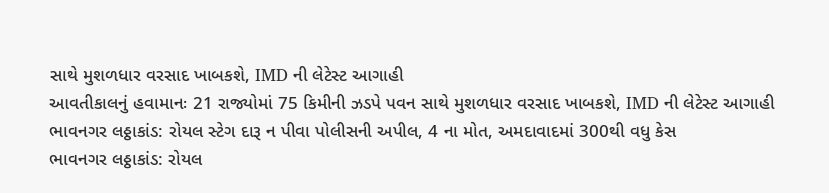સાથે મુશળધાર વરસાદ ખાબકશે, IMD ની લેટેસ્ટ આગાહી
આવતીકાલનું હવામાનઃ 21 રાજ્યોમાં 75 કિમીની ઝડપે પવન સાથે મુશળધાર વરસાદ ખાબકશે, IMD ની લેટેસ્ટ આગાહી
ભાવનગર લઠ્ઠાકાંડ: રોયલ સ્ટેગ દારૂ ન પીવા પોલીસની અપીલ, 4 ના મોત, અમદાવાદમાં 300થી વધુ કેસ
ભાવનગર લઠ્ઠાકાંડ: રોયલ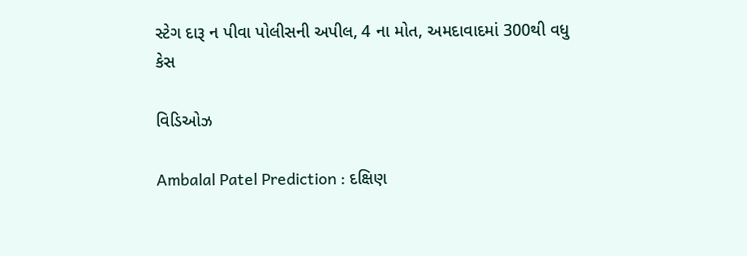સ્ટેગ દારૂ ન પીવા પોલીસની અપીલ, 4 ના મોત, અમદાવાદમાં 300થી વધુ કેસ

વિડિઓઝ

Ambalal Patel Prediction : દક્ષિણ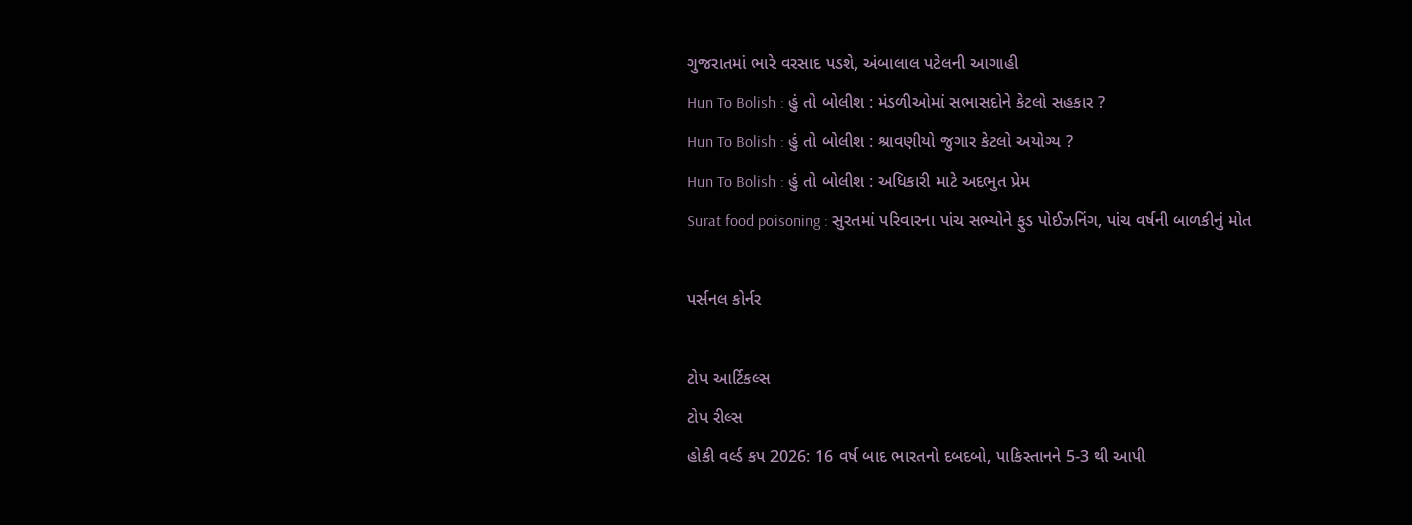ગુજરાતમાં ભારે વરસાદ પડશે, અંબાલાલ પટેલની આગાહી
Hun To Bolish : હું તો બોલીશ : મંડળીઓમાં સભાસદોને કેટલો સહકાર ?
Hun To Bolish : હું તો બોલીશ : શ્રાવણીયો જુગાર કેટલો અયોગ્ય ?
Hun To Bolish : હું તો બોલીશ : અધિકારી માટે અદભુત પ્રેમ
Surat food poisoning : સુરતમાં પરિવારના પાંચ સભ્યોને ફુડ પોઈઝનિંગ, પાંચ વર્ષની બાળકીનું મોત

પર્સનલ કોર્નર

ટોપ આર્ટિકલ્સ
ટોપ રીલ્સ
હોકી વર્લ્ડ કપ 2026: 16 વર્ષ બાદ ભારતનો દબદબો, પાકિસ્તાનને 5-3 થી આપી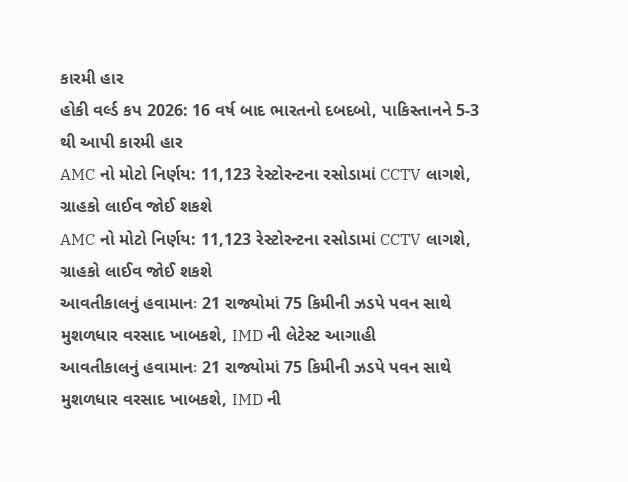કારમી હાર
હોકી વર્લ્ડ કપ 2026: 16 વર્ષ બાદ ભારતનો દબદબો, પાકિસ્તાનને 5-3 થી આપી કારમી હાર
AMC નો મોટો નિર્ણય: 11,123 રેસ્ટોરન્ટના રસોડામાં CCTV લાગશે, ગ્રાહકો લાઈવ જોઈ શકશે
AMC નો મોટો નિર્ણય: 11,123 રેસ્ટોરન્ટના રસોડામાં CCTV લાગશે, ગ્રાહકો લાઈવ જોઈ શકશે
આવતીકાલનું હવામાનઃ 21 રાજ્યોમાં 75 કિમીની ઝડપે પવન સાથે મુશળધાર વરસાદ ખાબકશે, IMD ની લેટેસ્ટ આગાહી
આવતીકાલનું હવામાનઃ 21 રાજ્યોમાં 75 કિમીની ઝડપે પવન સાથે મુશળધાર વરસાદ ખાબકશે, IMD ની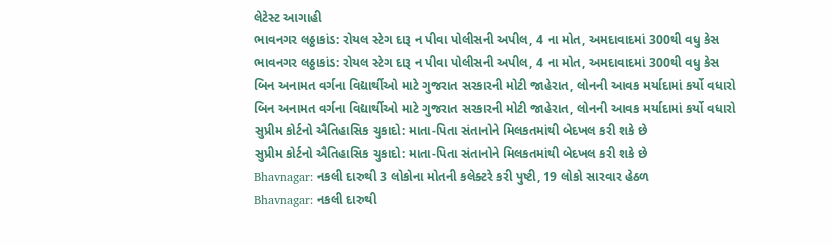લેટેસ્ટ આગાહી
ભાવનગર લઠ્ઠાકાંડ: રોયલ સ્ટેગ દારૂ ન પીવા પોલીસની અપીલ, 4 ના મોત, અમદાવાદમાં 300થી વધુ કેસ
ભાવનગર લઠ્ઠાકાંડ: રોયલ સ્ટેગ દારૂ ન પીવા પોલીસની અપીલ, 4 ના મોત, અમદાવાદમાં 300થી વધુ કેસ
બિન અનામત વર્ગના વિદ્યાર્થીઓ માટે ગુજરાત સરકારની મોટી જાહેરાત, લોનની આવક મર્યાદામાં કર્યો વધારો
બિન અનામત વર્ગના વિદ્યાર્થીઓ માટે ગુજરાત સરકારની મોટી જાહેરાત, લોનની આવક મર્યાદામાં કર્યો વધારો
સુપ્રીમ કોર્ટનો ઐતિહાસિક ચુકાદો: માતા-પિતા સંતાનોને મિલકતમાંથી બેદખલ કરી શકે છે
સુપ્રીમ કોર્ટનો ઐતિહાસિક ચુકાદો: માતા-પિતા સંતાનોને મિલકતમાંથી બેદખલ કરી શકે છે
Bhavnagar: નકલી દારુથી 3 લોકોના મોતની કલેક્ટરે કરી પુષ્ટી, 19 લોકો સારવાર હેઠળ
Bhavnagar: નકલી દારુથી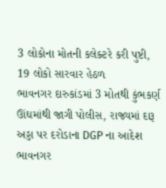3 લોકોના મોતની કલેક્ટરે કરી પુષ્ટી, 19 લોકો સારવાર હેઠળ
ભાવનગર દારુકાંડમાં 3 મોતથી કુંભકર્ણ ઊંઘમાંથી જાગી પોલીસ, રાજ્યમાં દારૂ અડ્ડા પર દરોડાના DGP ના આદેશ
ભાવનગર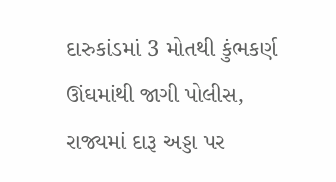દારુકાંડમાં 3 મોતથી કુંભકર્ણ ઊંઘમાંથી જાગી પોલીસ, રાજ્યમાં દારૂ અડ્ડા પર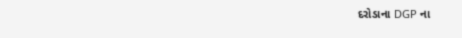દરોડાના DGP ના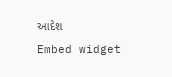આદેશ
Embed widget